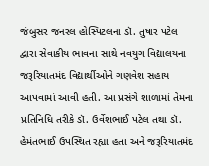જંબુસર જનરલ હોસ્પિટલના ડૉ. તુષાર પટેલ દ્વારા સેવાકીય ભાવના સાથે નવયુગ વિદ્યાલયના જરૂરિયાતમંદ વિદ્યાર્થીઓને ગણવેશ સહાય આપવામાં આવી હતી. આ પ્રસંગે શાળામાં તેમના પ્રતિનિધિ તરીકે ડૉ. ઉર્વેશભાઈ પટેલ તથા ડૉ. હેમંતભાઈ ઉપસ્થિત રહ્યા હતા અને જરૂરિયાતમંદ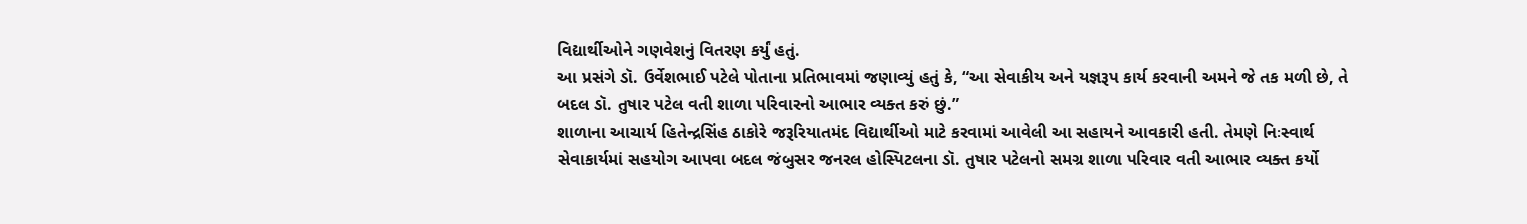વિદ્યાર્થીઓને ગણવેશનું વિતરણ કર્યું હતું.
આ પ્રસંગે ડૉ. ઉર્વેશભાઈ પટેલે પોતાના પ્રતિભાવમાં જણાવ્યું હતું કે, “આ સેવાકીય અને યજ્ઞરૂપ કાર્ય કરવાની અમને જે તક મળી છે, તે બદલ ડૉ. તુષાર પટેલ વતી શાળા પરિવારનો આભાર વ્યક્ત કરું છું.”
શાળાના આચાર્ય હિતેન્દ્રસિંહ ઠાકોરે જરૂરિયાતમંદ વિદ્યાર્થીઓ માટે કરવામાં આવેલી આ સહાયને આવકારી હતી. તેમણે નિઃસ્વાર્થ સેવાકાર્યમાં સહયોગ આપવા બદલ જંબુસર જનરલ હોસ્પિટલના ડૉ. તુષાર પટેલનો સમગ્ર શાળા પરિવાર વતી આભાર વ્યક્ત કર્યો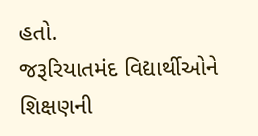હતો.
જરૂરિયાતમંદ વિદ્યાર્થીઓને શિક્ષણની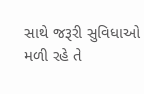સાથે જરૂરી સુવિધાઓ મળી રહે તે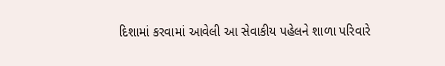દિશામાં કરવામાં આવેલી આ સેવાકીય પહેલને શાળા પરિવારે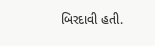બિરદાવી હતી.